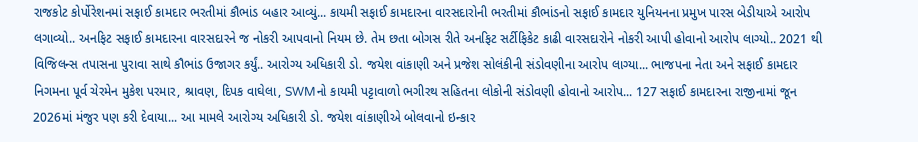રાજકોટ કોર્પોરેશનમાં સફાઈ કામદાર ભરતીમાં કૌભાંડ બહાર આવ્યું... કાયમી સફાઈ કામદારના વારસદારોની ભરતીમાં કૌભાંડનો સફાઈ કામદાર યુનિયનના પ્રમુખ પારસ બેડીયાએ આરોપ લગાવ્યો.. અનફિટ સફાઈ કામદારના વારસદારને જ નોકરી આપવાનો નિયમ છે. તેમ છતા બોગસ રીતે અનફિટ સર્ટીફિકેટ કાઢી વારસદારોને નોકરી આપી હોવાનો આરોપ લાગ્યો.. 2021 થી વિજિલન્સ તપાસના પુરાવા સાથે કૌભાંડ ઉજાગર કર્યું.. આરોગ્ય અધિકારી ડો. જયેશ વાંકાણી અને પ્રજેશ સોલંકીની સંડોવણીના આરોપ લાગ્યા... ભાજપના નેતા અને સફાઈ કામદાર નિગમના પૂર્વ ચેરમેન મુકેશ પરમાર, શ્રાવણ, દિપક વાઘેલા, SWMનો કાયમી પટ્ટાવાળો ભગીરથ સહિતના લોકોની સંડોવણી હોવાનો આરોપ... 127 સફાઈ કામદારના રાજીનામાં જૂન 2026માં મંજુર પણ કરી દેવાયા... આ મામલે આરોગ્ય અધિકારી ડો. જયેશ વાંકાણીએ બોલવાનો ઇન્કાર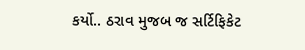કર્યો.. ઠરાવ મુજબ જ સર્ટિફિકેટ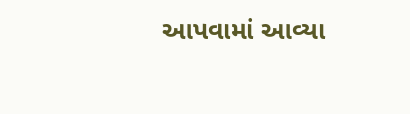આપવામાં આવ્યા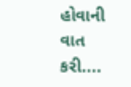હોવાની વાત કરી....